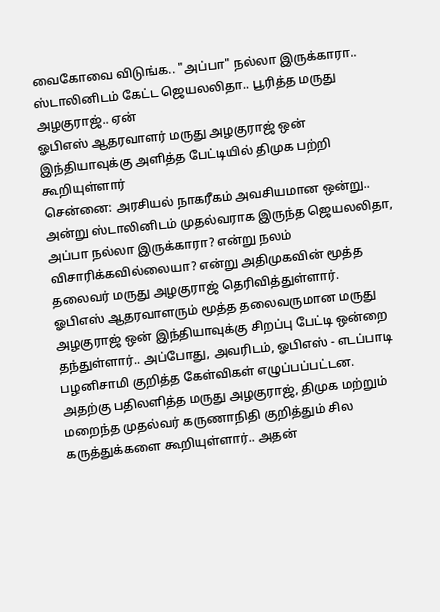வைகோவை விடுங்க.. "அப்பா" நல்லா இருக்காரா.. ஸ்டாலினிடம் கேட்ட ஜெயலலிதா.. பூரித்த மருது அழகுராஜ்.. ஏன்
ஓபிஎஸ் ஆதரவாளர் மருது அழகுராஜ் ஒன் இந்தியாவுக்கு அளித்த பேட்டியில் திமுக பற்றி கூறியுள்ளார்
சென்னை: அரசியல் நாகரீகம் அவசியமான ஒன்று.. அன்று ஸ்டாலினிடம் முதல்வராக இருந்த ஜெயலலிதா, அப்பா நல்லா இருக்காரா? என்று நலம் விசாரிக்கவில்லையா? என்று அதிமுகவின் மூத்த தலைவர் மருது அழகுராஜ் தெரிவித்துள்ளார்.
ஓபிஎஸ் ஆதரவாளரும் மூத்த தலைவருமான மருது அழகுராஜ் ஒன் இந்தியாவுக்கு சிறப்பு பேட்டி ஒன்றை தந்துள்ளார்.. அப்போது, அவரிடம், ஓபிஎஸ் - எடப்பாடி பழனிசாமி குறித்த கேள்விகள் எழுப்பப்பட்டன.
அதற்கு பதிலளித்த மருது அழகுராஜ், திமுக மற்றும் மறைந்த முதல்வர் கருணாநிதி குறித்தும் சில கருத்துக்களை கூறியுள்ளார்.. அதன்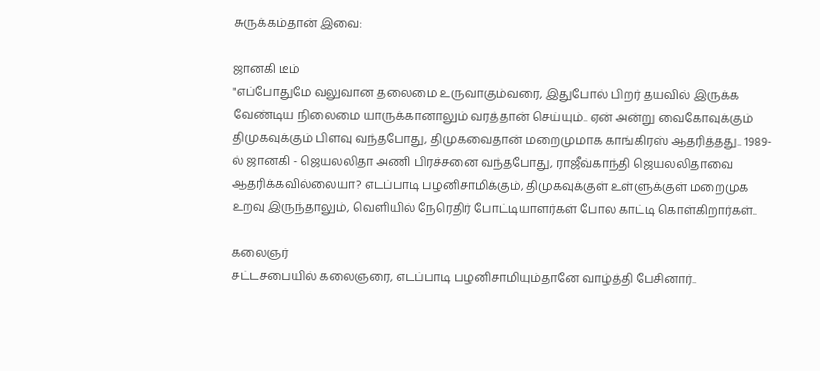சுருக்கம்தான் இவை:

ஜானகி டீம்
"எப்போதுமே வலுவான தலைமை உருவாகும்வரை, இதுபோல் பிறர் தயவில் இருக்க வேண்டிய நிலைமை யாருக்கானாலும் வரத்தான் செய்யும்.. ஏன் அன்று வைகோவுக்கும் திமுகவுக்கும் பிளவு வந்தபோது, திமுகவைதான் மறைமுமாக காங்கிரஸ் ஆதரித்தது.. 1989-ல் ஜானகி - ஜெயலலிதா அணி பிரச்சனை வந்தபோது, ராஜீவ்காந்தி ஜெயலலிதாவை ஆதரிக்கவில்லையா? எடப்பாடி பழனிசாமிக்கும், திமுகவுக்குள் உள்ளுக்குள் மறைமுக உறவு இருந்தாலும், வெளியில் நேரெதிர் போட்டியாளர்கள் போல காட்டி கொள்கிறார்கள்..

கலைஞர்
சட்டசபையில் கலைஞரை, எடப்பாடி பழனிசாமியும்தானே வாழ்த்தி பேசினார்..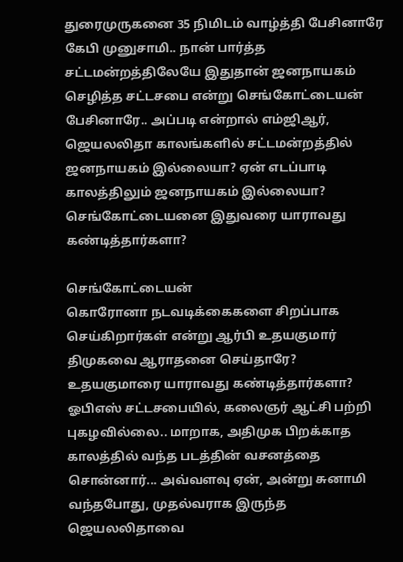துரைமுருகனை 35 நிமிடம் வாழ்த்தி பேசினாரே கேபி முனுசாமி.. நான் பார்த்த சட்டமன்றத்திலேயே இதுதான் ஜனநாயகம் செழித்த சட்டசபை என்று செங்கோட்டையன் பேசினாரே.. அப்படி என்றால் எம்ஜிஆர், ஜெயலலிதா காலங்களில் சட்டமன்றத்தில் ஜனநாயகம் இல்லையா? ஏன் எடப்பாடி காலத்திலும் ஜனநாயகம் இல்லையா? செங்கோட்டையனை இதுவரை யாராவது கண்டித்தார்களா?

செங்கோட்டையன்
கொரோனா நடவடிக்கைகளை சிறப்பாக செய்கிறார்கள் என்று ஆர்பி உதயகுமார் திமுகவை ஆராதனை செய்தாரே? உதயகுமாரை யாராவது கண்டித்தார்களா? ஓபிஎஸ் சட்டசபையில், கலைஞர் ஆட்சி பற்றி புகழவில்லை.. மாறாக, அதிமுக பிறக்காத காலத்தில் வந்த படத்தின் வசனத்தை சொன்னார்... அவ்வளவு ஏன், அன்று சுனாமி வந்தபோது, முதல்வராக இருந்த ஜெயலலிதாவை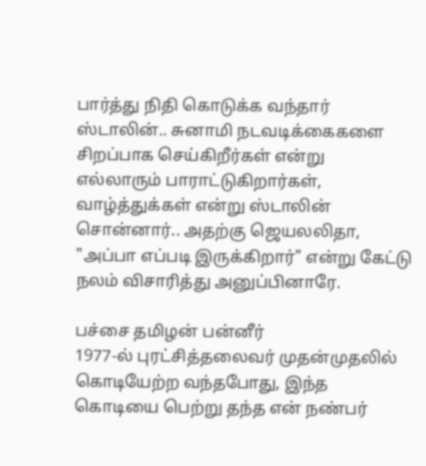பார்த்து நிதி கொடுக்க வந்தார் ஸ்டாலின்.. சுனாமி நடவடிக்கைகளை சிறப்பாக செய்கிறீர்கள் என்று எல்லாரும் பாராட்டுகிறார்கள், வாழ்த்துக்கள் என்று ஸ்டாலின் சொன்னார்.. அதற்கு ஜெயலலிதா, "அப்பா எப்படி இருக்கிறார்" என்று கேட்டு நலம் விசாரித்து அனுப்பினாரே.

பச்சை தமிழன் பன்னீர்
1977-ல் புரட்சித்தலைவர் முதன்முதலில் கொடியேற்ற வந்தபோது, இந்த கொடியை பெற்று தந்த என் நண்பர்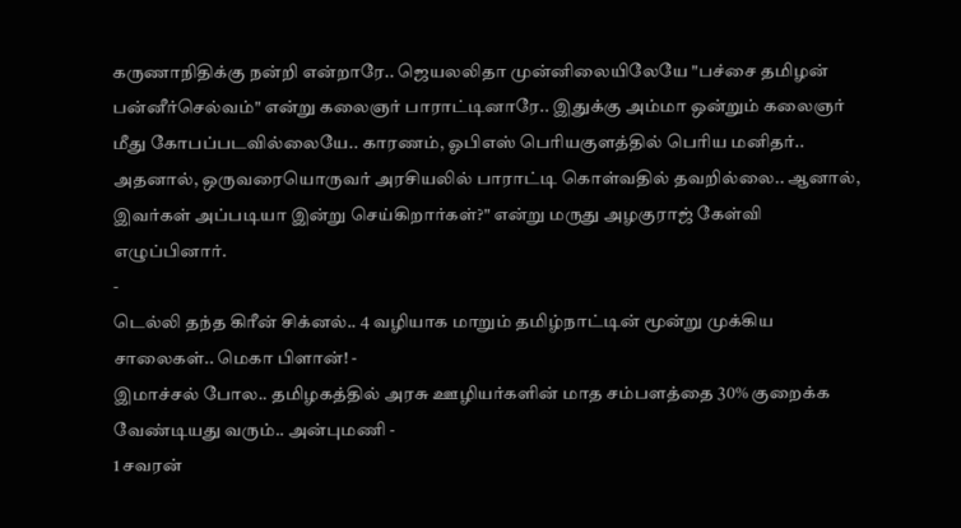கருணாநிதிக்கு நன்றி என்றாரே.. ஜெயலலிதா முன்னிலையிலேயே "பச்சை தமிழன் பன்னீர்செல்வம்" என்று கலைஞர் பாராட்டினாரே.. இதுக்கு அம்மா ஒன்றும் கலைஞர் மீது கோபப்படவில்லையே.. காரணம், ஓபிஎஸ் பெரியகுளத்தில் பெரிய மனிதர்.. அதனால், ஒருவரையொருவர் அரசியலில் பாராட்டி கொள்வதில் தவறில்லை.. ஆனால், இவர்கள் அப்படியா இன்று செய்கிறார்கள்?" என்று மருது அழகுராஜ் கேள்வி எழுப்பினார்.
-
டெல்லி தந்த கிரீன் சிக்னல்.. 4 வழியாக மாறும் தமிழ்நாட்டின் மூன்று முக்கிய சாலைகள்.. மெகா பிளான்! -
இமாச்சல் போல.. தமிழகத்தில் அரசு ஊழியர்களின் மாத சம்பளத்தை 30% குறைக்க வேண்டியது வரும்.. அன்புமணி -
1 சவரன்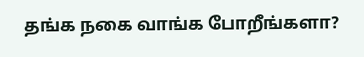தங்க நகை வாங்க போறீங்களா?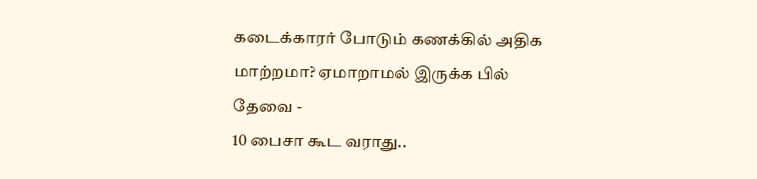கடைக்காரர் போடும் கணக்கில் அதிக மாற்றமா? ஏமாறாமல் இருக்க பில் தேவை -
10 பைசா கூட வராது..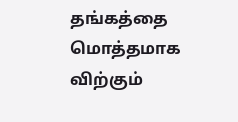தங்கத்தை மொத்தமாக விற்கும்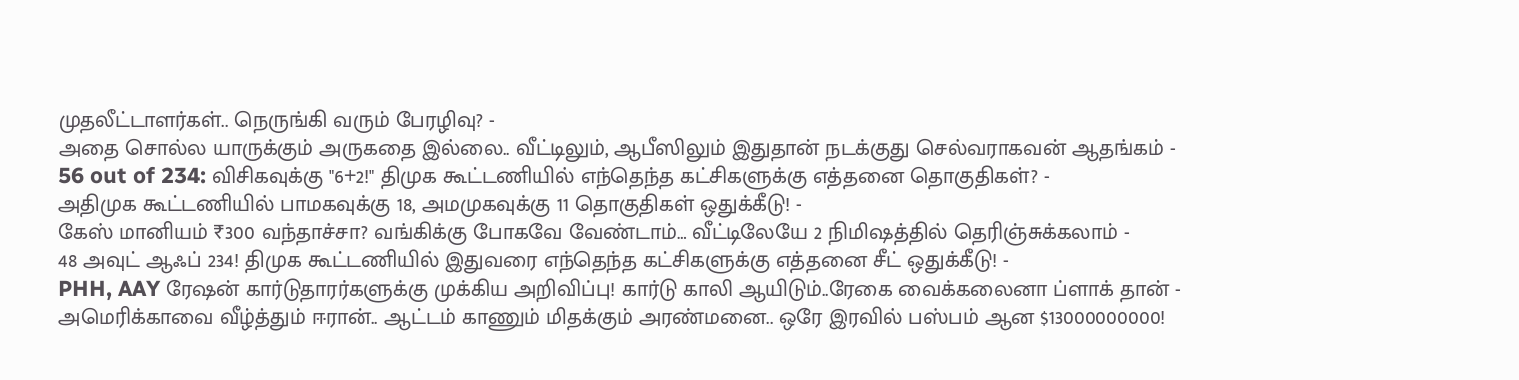முதலீட்டாளர்கள்.. நெருங்கி வரும் பேரழிவு? -
அதை சொல்ல யாருக்கும் அருகதை இல்லை.. வீட்டிலும், ஆபீஸிலும் இதுதான் நடக்குது செல்வராகவன் ஆதங்கம் -
56 out of 234: விசிகவுக்கு "6+2!" திமுக கூட்டணியில் எந்தெந்த கட்சிகளுக்கு எத்தனை தொகுதிகள்? -
அதிமுக கூட்டணியில் பாமகவுக்கு 18, அமமுகவுக்கு 11 தொகுதிகள் ஒதுக்கீடு! -
கேஸ் மானியம் ₹300 வந்தாச்சா? வங்கிக்கு போகவே வேண்டாம்… வீட்டிலேயே 2 நிமிஷத்தில் தெரிஞ்சுக்கலாம் -
48 அவுட் ஆஃப் 234! திமுக கூட்டணியில் இதுவரை எந்தெந்த கட்சிகளுக்கு எத்தனை சீட் ஒதுக்கீடு! -
PHH, AAY ரேஷன் கார்டுதாரர்களுக்கு முக்கிய அறிவிப்பு! கார்டு காலி ஆயிடும்..ரேகை வைக்கலைனா ப்ளாக் தான் -
அமெரிக்காவை வீழ்த்தும் ஈரான்.. ஆட்டம் காணும் மிதக்கும் அரண்மனை.. ஒரே இரவில் பஸ்பம் ஆன $13000000000!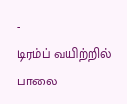-
டிரம்ப் வயிற்றில் பாலை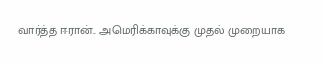வார்த்த ஈரான்.. அமெரிக்காவுக்கு முதல் முறையாக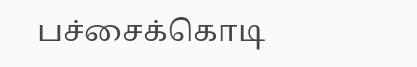பச்சைக்கொடி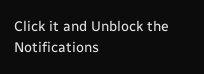Click it and Unblock the Notifications